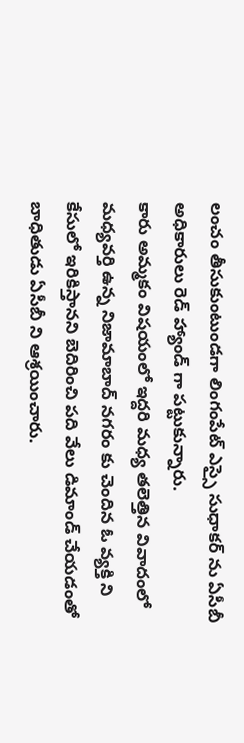లంచం తీసుకుంటుండగా లింగంపేట్ ఎస్సై సుధాకర్ ను ఏసీబీ అధికారులు రెడ్ హ్యాండ్ గా పట్టుకున్నారు.
కారు అమ్మకం విషయంలో ఇద్దరి మధ్య తలెత్తిన వివాదంలో మధ్యవర్తి ఉన్న నిజామాబాద్ నగరం కు చెందిన ఓ వ్యక్తి ని కేసులో ఇరికిస్తానని బెదిరించి పది వేలు డిమాండ్ చేయడంతో బాధితుడు ఏసీబీ ని ఆశ్రయించారు.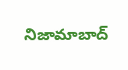నిజామాబాద్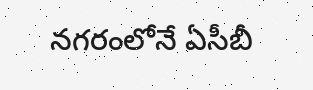నగరంలోనే ఏసీబీ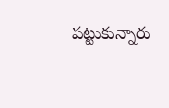పట్టుకున్నారు